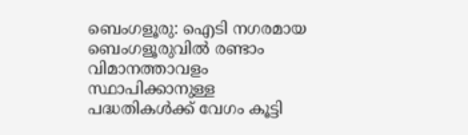ബെംഗളൂരു: ഐടി നഗരമായ ബെംഗളൂരുവിൽ രണ്ടാം വിമാനത്താവളം സ്ഥാപിക്കാനുള്ള പദ്ധതികൾക്ക് വേഗം കൂട്ടി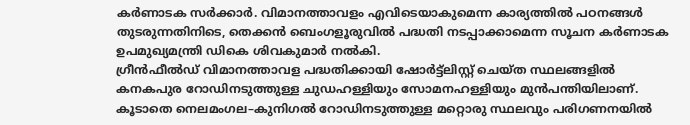കർണാടക സർക്കാർ. വിമാനത്താവളം എവിടെയാകുമെന്ന കാര്യത്തിൽ പഠനങ്ങൾ തുടരുന്നതിനിടെ, തെക്കൻ ബെംഗളൂരുവിൽ പദ്ധതി നടപ്പാക്കാമെന്ന സൂചന കർണാടക ഉപമുഖ്യമന്ത്രി ഡികെ ശിവകുമാർ നൽകി.
ഗ്രീൻഫീൽഡ് വിമാനത്താവള പദ്ധതിക്കായി ഷോർട്ട്ലിസ്റ്റ് ചെയ്ത സ്ഥലങ്ങളിൽ കനകപുര റോഡിനടുത്തുള്ള ചുഡഹള്ളിയും സോമനഹള്ളിയും മുൻപന്തിയിലാണ്. കൂടാതെ നെലമംഗല–കുനിഗൽ റോഡിനടുത്തുള്ള മറ്റൊരു സ്ഥലവും പരിഗണനയിൽ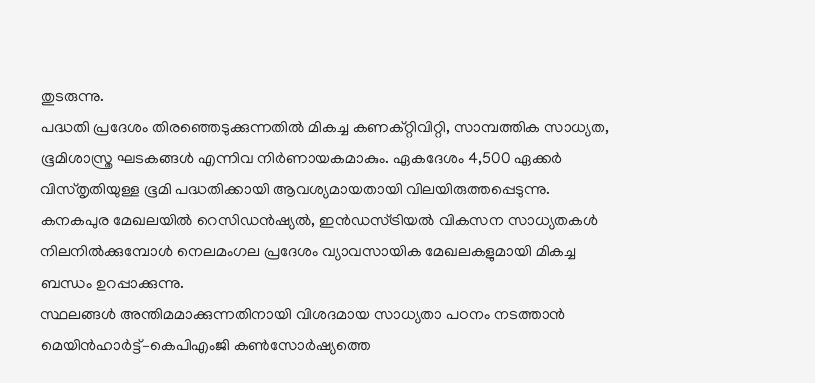തുടരുന്നു.
പദ്ധതി പ്രദേശം തിരഞ്ഞെടുക്കുന്നതിൽ മികച്ച കണക്റ്റിവിറ്റി, സാമ്പത്തിക സാധ്യത, ഭൂമിശാസ്ത്ര ഘടകങ്ങൾ എന്നിവ നിർണായകമാകും. ഏകദേശം 4,500 ഏക്കർ വിസ്തൃതിയുള്ള ഭൂമി പദ്ധതിക്കായി ആവശ്യമായതായി വിലയിരുത്തപ്പെടുന്നു. കനകപുര മേഖലയിൽ റെസിഡൻഷ്യൽ, ഇൻഡസ്ട്രിയൽ വികസന സാധ്യതകൾ നിലനിൽക്കുമ്പോൾ നെലമംഗല പ്രദേശം വ്യാവസായിക മേഖലകളുമായി മികച്ച ബന്ധം ഉറപ്പാക്കുന്നു.
സ്ഥലങ്ങൾ അന്തിമമാക്കുന്നതിനായി വിശദമായ സാധ്യതാ പഠനം നടത്താൻ മെയിൻഹാർട്ട്–കെപിഎംജി കൺസോർഷ്യത്തെ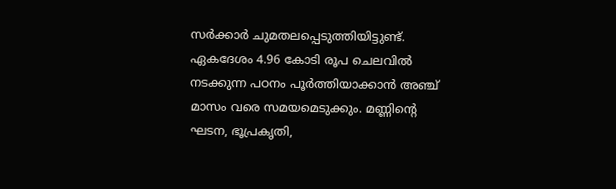സർക്കാർ ചുമതലപ്പെടുത്തിയിട്ടുണ്ട്. ഏകദേശം 4.96 കോടി രൂപ ചെലവിൽ നടക്കുന്ന പഠനം പൂർത്തിയാക്കാൻ അഞ്ച് മാസം വരെ സമയമെടുക്കും. മണ്ണിന്റെ ഘടന, ഭൂപ്രകൃതി,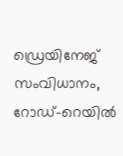ഡ്രെയിനേജ് സംവിധാനം, റോഡ്–റെയിൽ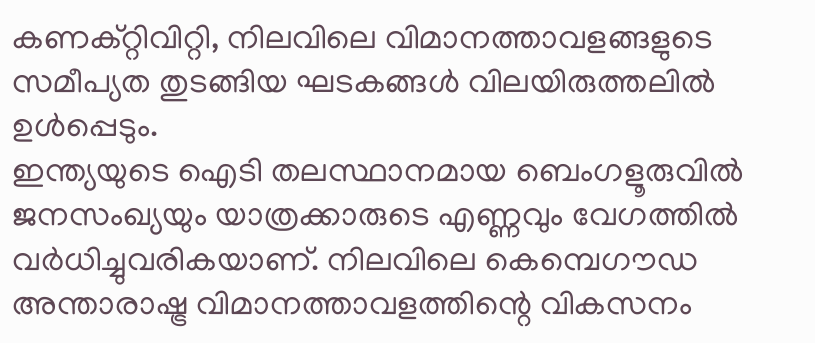കണക്റ്റിവിറ്റി, നിലവിലെ വിമാനത്താവളങ്ങളുടെ സമീപ്യത തുടങ്ങിയ ഘടകങ്ങൾ വിലയിരുത്തലിൽ ഉൾപ്പെടും.
ഇന്ത്യയുടെ ഐടി തലസ്ഥാനമായ ബെംഗളൂരുവിൽ ജനസംഖ്യയും യാത്രക്കാരുടെ എണ്ണവും വേഗത്തിൽ വർധിച്ചുവരികയാണ്. നിലവിലെ കെമ്പെഗൗഡ അന്താരാഷ്ട്ര വിമാനത്താവളത്തിന്റെ വികസനം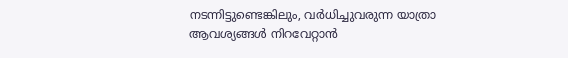നടന്നിട്ടുണ്ടെങ്കിലും, വർധിച്ചുവരുന്ന യാത്രാ ആവശ്യങ്ങൾ നിറവേറ്റാൻ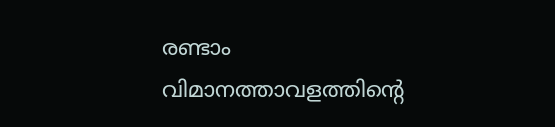രണ്ടാം വിമാനത്താവളത്തിന്റെ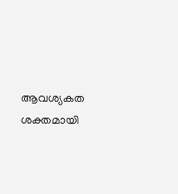ആവശ്യകത ശക്തമായി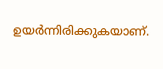ഉയർന്നിരിക്കുകയാണ്.